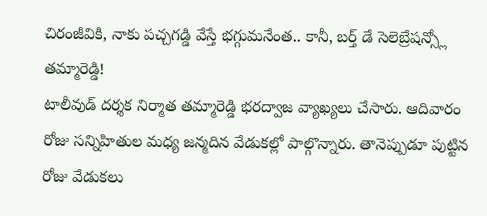చిరంజీవికి, నాకు పచ్చగడ్డి వేస్తే భగ్గుమనేంత.. కానీ, బర్త్ డే సెలెబ్రేషన్స్లో తమ్మారెడ్డి!
టాలీవుడ్ దర్శక నిర్మాత తమ్మారెడ్డి భరద్వాజ వ్యాఖ్యలు చేసారు. ఆదివారం రోజు సన్నిహితుల మధ్య జన్మదిన వేడుకల్లో పాల్గొన్నారు. తానెప్పుడూ పుట్టిన రోజు వేడుకలు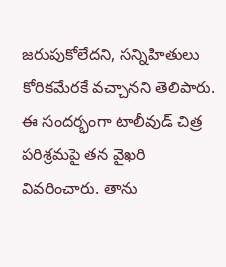జరుపుకోలేదని, సన్నిహితులు కోరికమేరకే వచ్చానని తెలిపారు. ఈ సందర్భంగా టాలీవుడ్ చిత్ర పరిశ్రమపై తన వైఖరి వివరించారు. తాను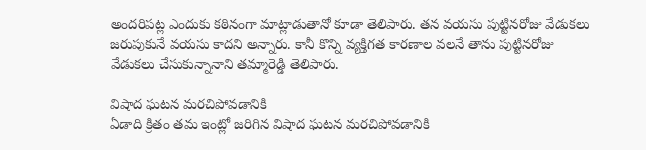అందరిపట్ల ఎందుకు కఠినంగా మాట్లాడుతానో కూడా తెలిపారు. తన వయసు పుట్టినరోజు వేడుకలు జరుపుకునే వయసు కాదని అన్నారు. కానీ కొన్ని వ్యక్తిగత కారణాల వలనే తాను పుట్టినరోజు వేడుకలు చేసుకున్నానాని తమ్మారెడ్డి తెలిపారు.

విషాద ఘటన మరచిపోవడానికి
ఏడాది క్రితం తమ ఇంట్లో జరిగిన విషాద ఘటన మరచిపోవడానికి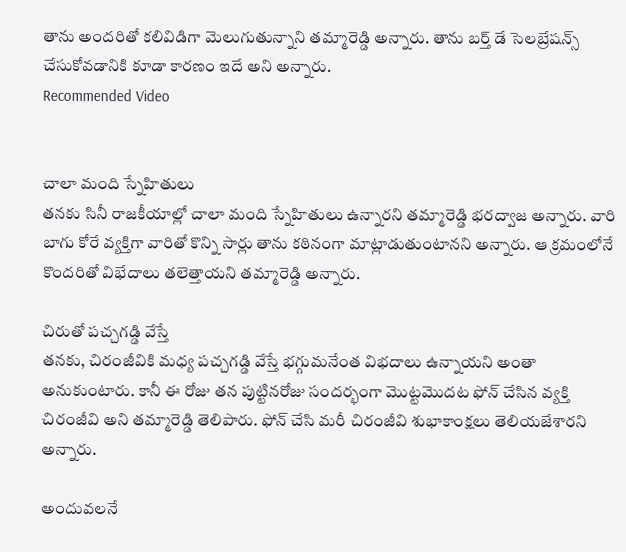తాను అందరితో కలివిడిగా మెలుగుతున్నాని తమ్మారెడ్డి అన్నారు. తాను బర్త్ డే సెలబ్రేషన్స్ చేసుకోవడానికి కూడా కారణం ఇదే అని అన్నారు.
Recommended Video


చాలా మంది స్నేహితులు
తనకు సినీ రాజకీయాల్లో చాలా మంది స్నేహితులు ఉన్నారని తమ్మారెడ్డి భరద్వాజ అన్నారు. వారి బాగు కోరే వ్యక్తిగా వారితో కొన్ని సార్లు తాను కఠినంగా మాట్లాడుతుంటానని అన్నారు. ఆ క్రమంలోనే కొందరితో విభేదాలు తలెత్తాయని తమ్మారెడ్డి అన్నారు.

చిరుతో పచ్చగడ్డి వేస్తే
తనకు, చిరంజీవికి మధ్య పచ్చగడ్డి వేస్తే భగ్గుమనేంత విభదాలు ఉన్నాయని అంతా అనుకుంటారు. కానీ ఈ రోజు తన పుట్టినరోజు సందర్భంగా మొట్టమొదట ఫోన్ చేసిన వ్యక్తి చిరంజీవి అని తమ్మారెడ్డి తెలిపారు. ఫోన్ చేసి మరీ చిరంజీవి శుభాకాంక్షలు తెలియజేశారని అన్నారు.

అందువలనే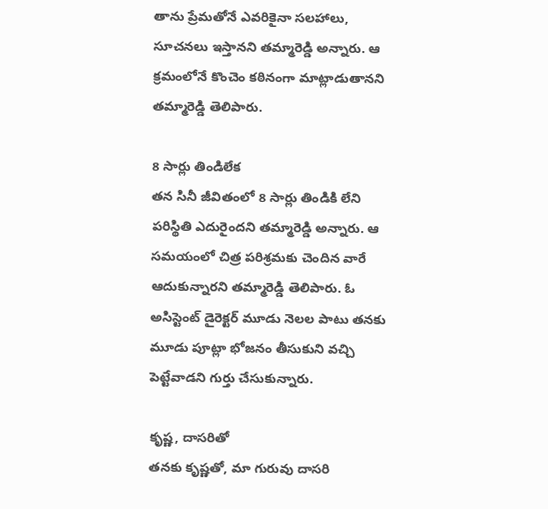తాను ప్రేమతోనే ఎవరికైనా సలహాలు, సూచనలు ఇస్తానని తమ్మారెడ్డి అన్నారు. ఆ క్రమంలోనే కొంచెం కఠినంగా మాట్లాడుతానని తమ్మారెడ్డి తెలిపారు.

8 సార్లు తిండిలేక
తన సినీ జీవితంలో 8 సార్లు తిండికి లేని పరిస్థితి ఎదురైందని తమ్మారెడ్డి అన్నారు. ఆ సమయంలో చిత్ర పరిశ్రమకు చెందిన వారే ఆదుకున్నారని తమ్మారెడ్డి తెలిపారు. ఓ అసిస్టెంట్ డైరెక్టర్ మూడు నెలల పాటు తనకు మూడు పూట్లా భోజనం తీసుకుని వచ్చి పెట్టేవాడని గుర్తు చేసుకున్నారు.

కృష్ణ, దాసరితో
తనకు కృష్ణతో, మా గురువు దాసరి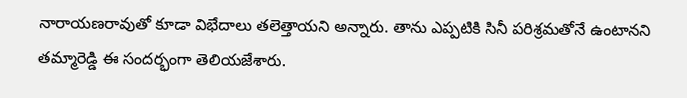నారాయణరావుతో కూడా విభేదాలు తలెత్తాయని అన్నారు. తాను ఎప్పటికి సినీ పరిశ్రమతోనే ఉంటానని తమ్మారెడ్డి ఈ సందర్భంగా తెలియజేశారు.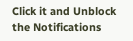Click it and Unblock the Notifications